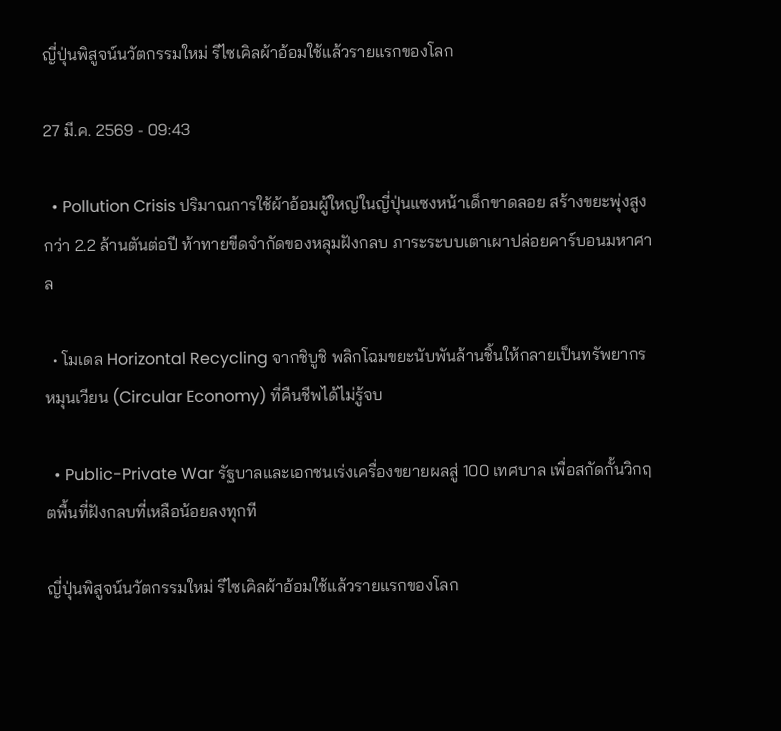ญี่ปุ่นพิสูจน์นวัตกรรมใหม่ รีไซเคิลผ้าอ้อมใช้แล้วรายแรกของโลก

27 มี.ค. 2569 - 09:43

  • Pollution Crisis ปริมาณการใช้ผ้าอ้อมผู้ใหญ่ในญี่ปุ่นแซงหน้าเด็กขาดลอย สร้างขยะพุ่งสูงกว่า 2.2 ล้านตันต่อปี ท้าทายขีดจำกัดของหลุมฝังกลบ ภาระระบบเตาเผาปล่อยคาร์บอนมหาศาล

  • โมเดล Horizontal Recycling จากชิบูชิ พลิกโฉมขยะนับพันล้านชิ้นให้กลายเป็นทรัพยากรหมุนเวียน (Circular Economy) ที่คืนชีพได้ไม่รู้จบ

  • Public-Private War รัฐบาลและเอกชนเร่งเครื่องขยายผลสู่ 100 เทศบาล เพื่อสกัดกั้นวิกฤตพื้นที่ฝังกลบที่เหลือน้อยลงทุกที

ญี่ปุ่นพิสูจน์นวัตกรรมใหม่ รีไซเคิลผ้าอ้อมใช้แล้วรายแรกของโลก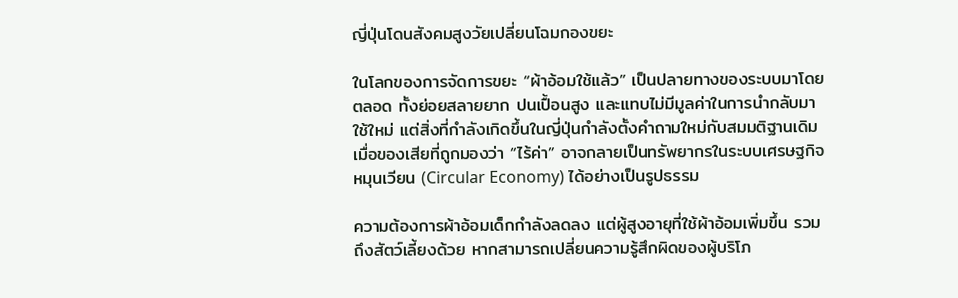ญี่ปุ่นโดนสังคมสูงวัยเปลี่ยนโฉมกองขยะ

ในโลกของการจัดการขยะ “ผ้าอ้อมใช้แล้ว” เป็นปลายทางของระบบมาโดยตลอด ทั้งย่อยสลายยาก ปนเปื้อนสูง และแทบไม่มีมูลค่าในการนำกลับมาใช้ใหม่ แต่สิ่งที่กำลังเกิดขึ้นในญี่ปุ่นกำลังตั้งคำถามใหม่กับสมมติฐานเดิม เมื่อของเสียที่ถูกมองว่า “ไร้ค่า” อาจกลายเป็นทรัพยากรในระบบเศรษฐกิจหมุนเวียน (Circular Economy) ได้อย่างเป็นรูปธรรม

ความต้องการผ้าอ้อมเด็กกำลังลดลง แต่ผู้สูงอายุที่ใช้ผ้าอ้อมเพิ่มขึ้น รวมถึงสัตว์เลี้ยงด้วย หากสามารถเปลี่ยนความรู้สึกผิดของผู้บริโภ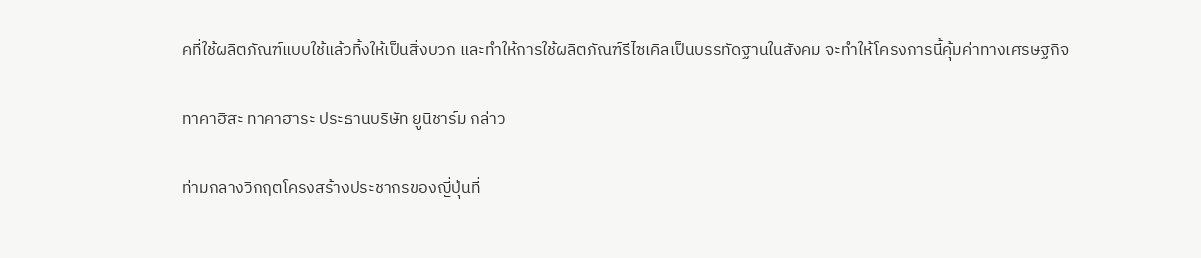คที่ใช้ผลิตภัณฑ์แบบใช้แล้วทิ้งให้เป็นสิ่งบวก และทำให้การใช้ผลิตภัณฑ์รีไซเคิลเป็นบรรทัดฐานในสังคม จะทำให้โครงการนี้คุ้มค่าทางเศรษฐกิจ

ทาคาฮิสะ ทาคาฮาระ ประธานบริษัท ยูนิชาร์ม กล่าว

ท่ามกลางวิกฤตโครงสร้างประชากรของญี่ปุ่นที่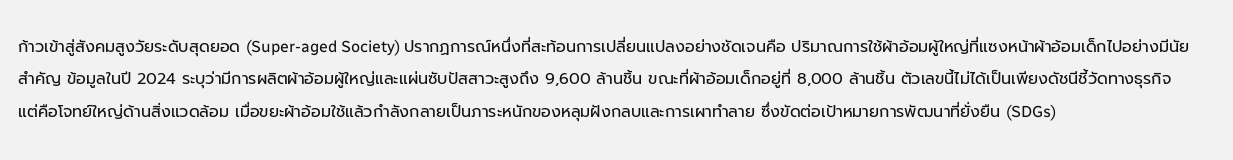ก้าวเข้าสู่สังคมสูงวัยระดับสุดยอด (Super-aged Society) ปรากฏการณ์หนึ่งที่สะท้อนการเปลี่ยนแปลงอย่างชัดเจนคือ ปริมาณการใช้ผ้าอ้อมผู้ใหญ่ที่แซงหน้าผ้าอ้อมเด็กไปอย่างมีนัยสำคัญ ข้อมูลในปี 2024 ระบุว่ามีการผลิตผ้าอ้อมผู้ใหญ่และแผ่นซับปัสสาวะสูงถึง 9,600 ล้านชิ้น ขณะที่ผ้าอ้อมเด็กอยู่ที่ 8,000 ล้านชิ้น ตัวเลขนี้ไม่ได้เป็นเพียงดัชนีชี้วัดทางธุรกิจ แต่คือโจทย์ใหญ่ด้านสิ่งแวดล้อม เมื่อขยะผ้าอ้อมใช้แล้วกำลังกลายเป็นภาระหนักของหลุมฝังกลบและการเผาทำลาย ซึ่งขัดต่อเป้าหมายการพัฒนาที่ยั่งยืน (SDGs)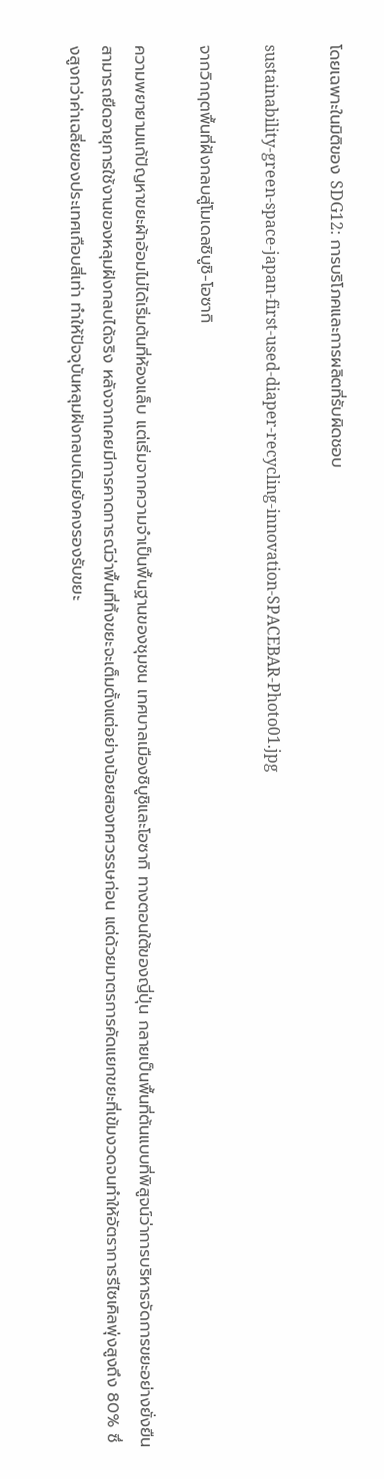โดยเฉพาะในมิติของ SDG12: การบริโภคและการผลิตที่รับผิดชอบ

sustainability-green-space-japan-first-used-diaper-recycling-innovation-SPACEBAR-Photo01.jpg

จากวิกฤตพื้นที่ฝังกลบสู่โมเดลชิบูชิ-โอซากิ

ความพยายามแก้ปัญหาขยะผ้าอ้อมไม่ได้เริ่มต้นที่ห้องแล็บ แต่เริ่มจากความจำเป็นพื้นฐานของชุมชน เทศบาลเมืองชิบูชิและโอซากิ ทางตอนใต้ของญี่ปุ่น กลายเป็นพื้นที่ต้นแบบที่พิสูจน์ว่าการบริหารจัดการขยะอย่างยั่งยืนสามารถยืดอายุการใช้งานของหลุมฝังกลบได้จริง หลังจากเคยมีการคาดการณ์ว่าพื้นที่ทิ้งขยะจะเต็มตั้งแต่อย่างน้อยสองทศวรรษก่อน แต่ด้วยมาตรการคัดแยกขยะที่เข้มงวดจนทำให้อัตราการรีไซเคิลพุ่งสูงถึง 80% ซึ่งสูงกว่าค่าเฉลี่ยของประเทศเกือบสี่เท่า ทำให้ปัจจุบันหลุมฝังกลบเดิมยังคงรองรับขยะ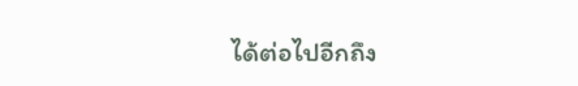ได้ต่อไปอีกถึง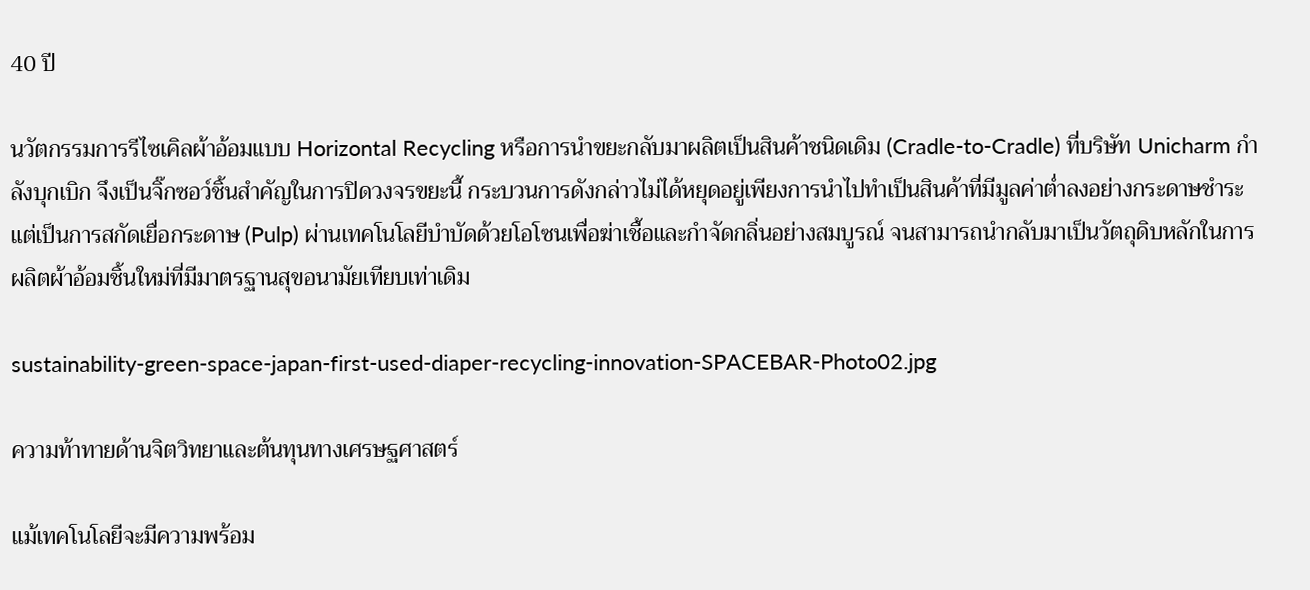40 ปี

นวัตกรรมการรีไซเคิลผ้าอ้อมแบบ Horizontal Recycling หรือการนำขยะกลับมาผลิตเป็นสินค้าชนิดเดิม (Cradle-to-Cradle) ที่บริษัท Unicharm กำลังบุกเบิก จึงเป็นจิ๊กซอว์ชิ้นสำคัญในการปิดวงจรขยะนี้ กระบวนการดังกล่าวไม่ได้หยุดอยู่เพียงการนำไปทำเป็นสินค้าที่มีมูลค่าต่ำลงอย่างกระดาษชำระ แต่เป็นการสกัดเยื่อกระดาษ (Pulp) ผ่านเทคโนโลยีบำบัดด้วยโอโซนเพื่อฆ่าเชื้อและกำจัดกลิ่นอย่างสมบูรณ์ จนสามารถนำกลับมาเป็นวัตถุดิบหลักในการผลิตผ้าอ้อมชิ้นใหม่ที่มีมาตรฐานสุขอนามัยเทียบเท่าเดิม

sustainability-green-space-japan-first-used-diaper-recycling-innovation-SPACEBAR-Photo02.jpg

ความท้าทายด้านจิตวิทยาและต้นทุนทางเศรษฐศาสตร์

แม้เทคโนโลยีจะมีความพร้อม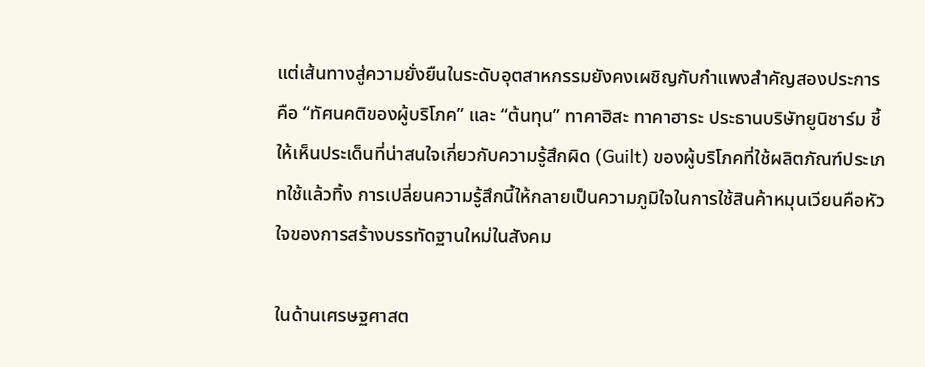แต่เส้นทางสู่ความยั่งยืนในระดับอุตสาหกรรมยังคงเผชิญกับกำแพงสำคัญสองประการ คือ “ทัศนคติของผู้บริโภค” และ “ต้นทุน” ทาคาฮิสะ ทาคาฮาระ ประธานบริษัทยูนิชาร์ม ชี้ให้เห็นประเด็นที่น่าสนใจเกี่ยวกับความรู้สึกผิด (Guilt) ของผู้บริโภคที่ใช้ผลิตภัณฑ์ประเภทใช้แล้วทิ้ง การเปลี่ยนความรู้สึกนี้ให้กลายเป็นความภูมิใจในการใช้สินค้าหมุนเวียนคือหัวใจของการสร้างบรรทัดฐานใหม่ในสังคม

ในด้านเศรษฐศาสต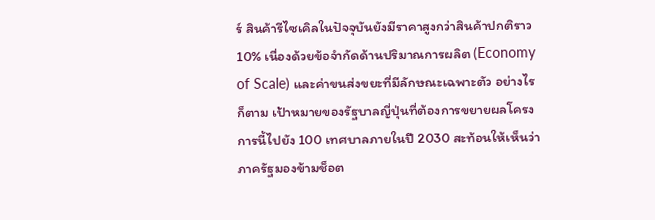ร์ สินค้ารีไซเคิลในปัจจุบันยังมีราคาสูงกว่าสินค้าปกติราว 10% เนื่องด้วยข้อจำกัดด้านปริมาณการผลิต (Economy of Scale) และค่าขนส่งขยะที่มีลักษณะเฉพาะตัว อย่างไรก็ตาม เป้าหมายของรัฐบาลญี่ปุ่นที่ต้องการขยายผลโครงการนี้ไปยัง 100 เทศบาลภายในปี 2030 สะท้อนให้เห็นว่าภาครัฐมองข้ามช็อต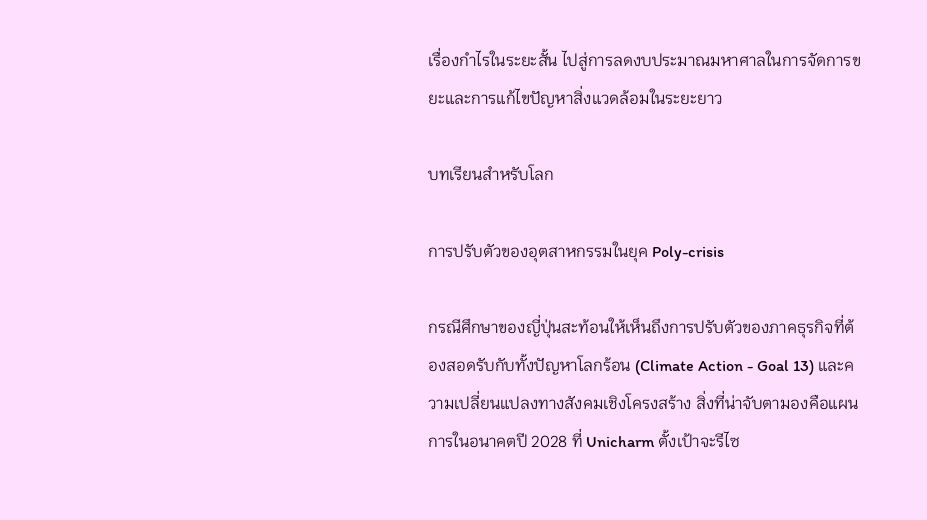เรื่องกำไรในระยะสั้น ไปสู่การลดงบประมาณมหาศาลในการจัดการขยะและการแก้ไขปัญหาสิ่งแวดล้อมในระยะยาว

บทเรียนสำหรับโลก

การปรับตัวของอุตสาหกรรมในยุค Poly-crisis

กรณีศึกษาของญี่ปุ่นสะท้อนให้เห็นถึงการปรับตัวของภาคธุรกิจที่ต้องสอดรับกับทั้งปัญหาโลกร้อน (Climate Action - Goal 13) และความเปลี่ยนแปลงทางสังคมเชิงโครงสร้าง สิ่งที่น่าจับตามองคือแผนการในอนาคตปี 2028 ที่ Unicharm ตั้งเป้าจะรีไซ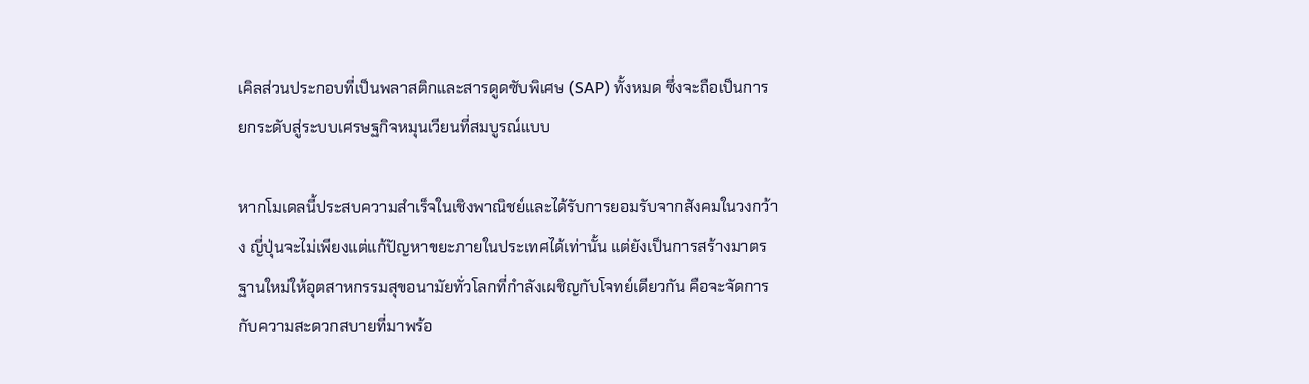เคิลส่วนประกอบที่เป็นพลาสติกและสารดูดซับพิเศษ (SAP) ทั้งหมด ซึ่งจะถือเป็นการยกระดับสู่ระบบเศรษฐกิจหมุนเวียนที่สมบูรณ์แบบ

หากโมเดลนี้ประสบความสำเร็จในเชิงพาณิชย์และได้รับการยอมรับจากสังคมในวงกว้าง ญี่ปุ่นจะไม่เพียงแต่แก้ปัญหาขยะภายในประเทศได้เท่านั้น แต่ยังเป็นการสร้างมาตรฐานใหม่ให้อุตสาหกรรมสุขอนามัยทั่วโลกที่กำลังเผชิญกับโจทย์เดียวกัน คือจะจัดการกับความสะดวกสบายที่มาพร้อ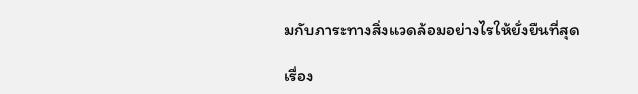มกับภาระทางสิ่งแวดล้อมอย่างไรให้ยั่งยืนที่สุด

เรื่อง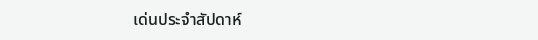เด่นประจำสัปดาห์